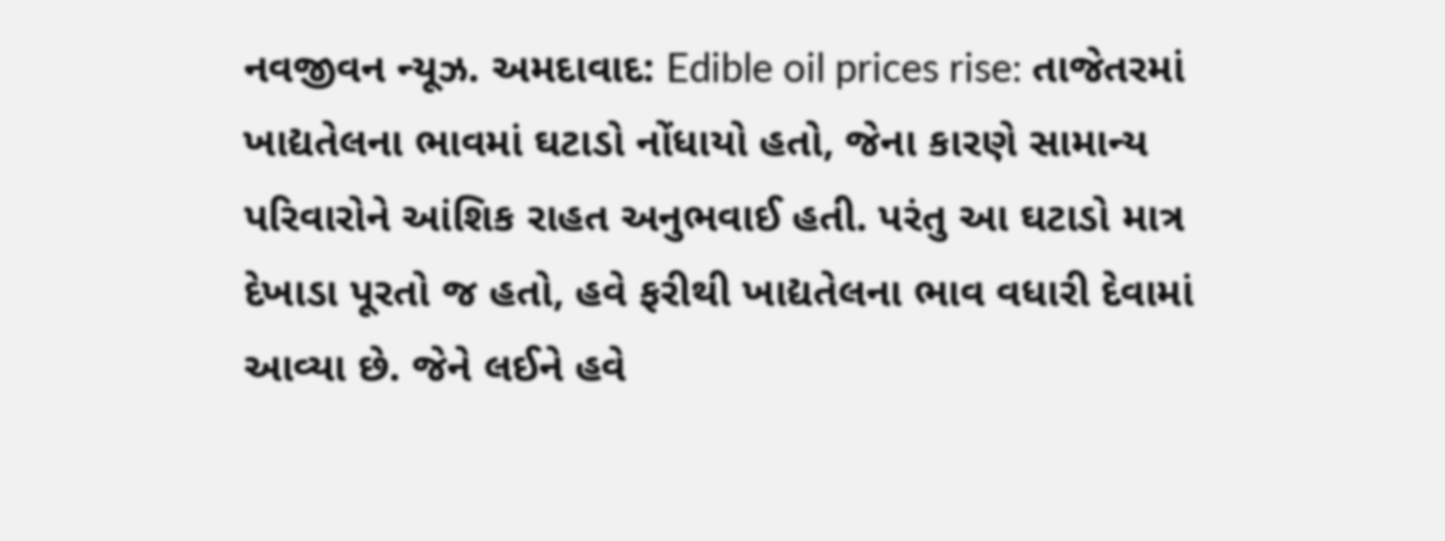નવજીવન ન્યૂઝ. અમદાવાદ: Edible oil prices rise: તાજેતરમાં ખાદ્યતેલના ભાવમાં ઘટાડો નોંધાયો હતો, જેના કારણે સામાન્ય પરિવારોને આંશિક રાહત અનુભવાઈ હતી. પરંતુ આ ઘટાડો માત્ર દેખાડા પૂરતો જ હતો, હવે ફરીથી ખાદ્યતેલના ભાવ વધારી દેવામાં આવ્યા છે. જેને લઈને હવે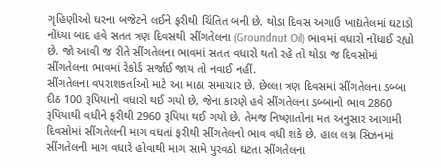ગૃહિણીઓ ઘરના બજેટને લઈને ફરીથી ચિંતિત બની છે. થોડા દિવસ અગાઉ ખાદ્યતેલમાં ઘટાડો નોંધ્યા બાદ હવે સતત ત્રણ દિવસથી સીંગતેલના (Groundnut Oil) ભાવમાં વધારો નોંધાઈ રહ્યો છે. જો આવી જ રીતે સીંગતેલના ભાવમાં સતત વધારો થતો રહે તો થોડા જ દિવસોમાં સીંગતેલના ભાવમાં રેકોર્ડ સર્જાઈ જાય તો નવાઈ નહીં.
સીંગતેલના વપરાશકર્તાઓ માટે આ માઠા સમાચાર છે. છેલ્લા ત્રણ દિવસમાં સીંગતેલના ડબ્બા દીઠ 100 રૂપિયાનો વધારો થઈ ગયો છે, જેના કારણે હવે સીંગતેલના ડબ્બાનો ભાવ 2860 રૂપિયાથી વધીને ફરીથી 2960 રૂપિયા થઈ ગયો છે. તેમજ નિષ્ણાતોના મત અનુસાર આગામી દિવસોમાં સીંગતેલની માગ વધતાં ફરીથી સીંગતેલનો ભાવ વધી શકે છે. હાલ લગ્ન સિઝનમાં સીંગતેલની માગ વધારે હોવાથી માગ સામે પુરવઠો ઘટતા સીંગતેલના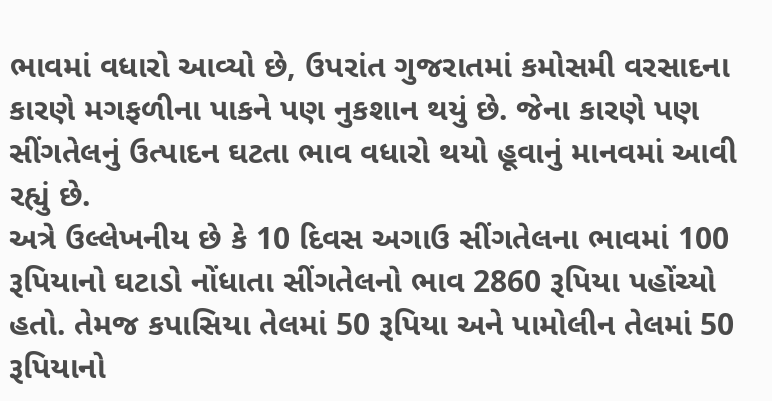ભાવમાં વધારો આવ્યો છે, ઉપરાંત ગુજરાતમાં કમોસમી વરસાદના કારણે મગફળીના પાકને પણ નુકશાન થયું છે. જેના કારણે પણ સીંગતેલનું ઉત્પાદન ઘટતા ભાવ વધારો થયો હૂવાનું માનવમાં આવી રહ્યું છે.
અત્રે ઉલ્લેખનીય છે કે 10 દિવસ અગાઉ સીંગતેલના ભાવમાં 100 રૂપિયાનો ઘટાડો નોંધાતા સીંગતેલનો ભાવ 2860 રૂપિયા પહોંચ્યો હતો. તેમજ કપાસિયા તેલમાં 50 રૂપિયા અને પામોલીન તેલમાં 50 રૂપિયાનો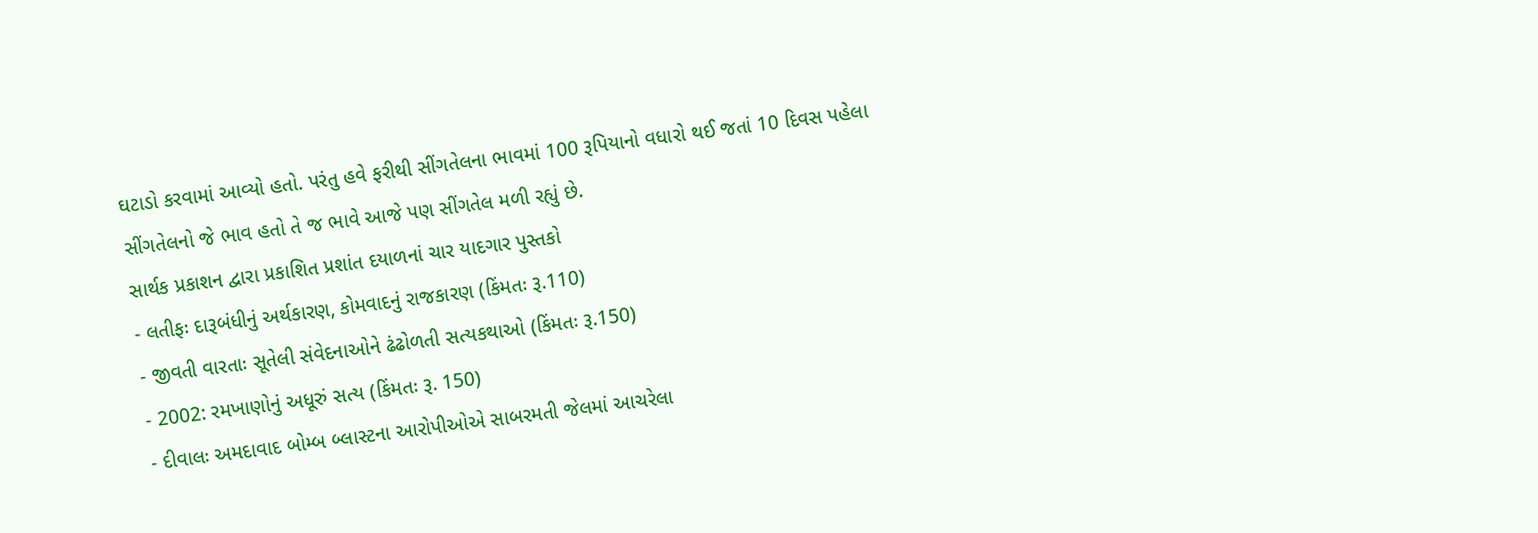ઘટાડો કરવામાં આવ્યો હતો. પરંતુ હવે ફરીથી સીંગતેલના ભાવમાં 100 રૂપિયાનો વધારો થઈ જતાં 10 દિવસ પહેલા સીંગતેલનો જે ભાવ હતો તે જ ભાવે આજે પણ સીંગતેલ મળી રહ્યું છે.
સાર્થક પ્રકાશન દ્વારા પ્રકાશિત પ્રશાંત દયાળનાં ચાર યાદગાર પુસ્તકો
- લતીફઃ દારૂબંધીનું અર્થકારણ, કોમવાદનું રાજકારણ (કિંમતઃ રૂ.110)
- જીવતી વારતાઃ સૂતેલી સંવેદનાઓને ઢંઢોળતી સત્યકથાઓ (કિંમતઃ રૂ.150)
- 2002: રમખાણોનું અધૂરું સત્ય (કિંમતઃ રૂ. 150)
- દીવાલઃ અમદાવાદ બોમ્બ બ્લાસ્ટના આરોપીઓએ સાબરમતી જેલમાં આચરેલા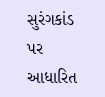સુરંગકાંડ પર આધારિત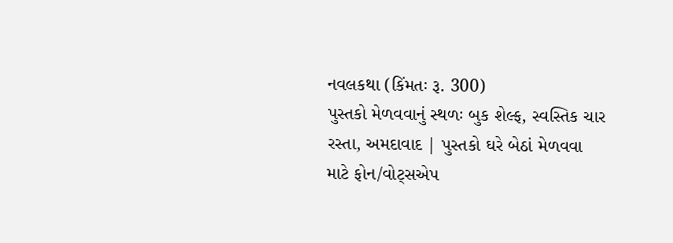નવલકથા (કિંમતઃ રૂ. 300)
પુસ્તકો મેળવવાનું સ્થળઃ બુક શેલ્ફ, સ્વસ્તિક ચાર રસ્તા, અમદાવાદ | પુસ્તકો ઘરે બેઠાં મેળવવા માટે ફોન/વોટ્સએપ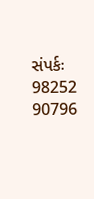સંપર્કઃ 98252 90796